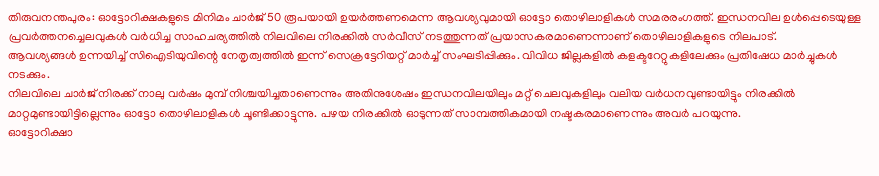തിരുവനന്തപുരം: ഓട്ടോറിക്ഷകളുടെ മിനിമം ചാർജ് 50 രൂപയായി ഉയർത്തണമെന്ന ആവശ്യവുമായി ഓട്ടോ തൊഴിലാളികൾ സമരരംഗത്ത്. ഇന്ധനവില ഉൾപ്പെടെയുള്ള പ്രവർത്തനച്ചെലവുകൾ വർധിച്ച സാഹചര്യത്തിൽ നിലവിലെ നിരക്കിൽ സർവീസ് നടത്തുന്നത് പ്രയാസകരമാണെന്നാണ് തൊഴിലാളികളുടെ നിലപാട്.
ആവശ്യങ്ങൾ ഉന്നയിച്ച് സിഐടിയുവിന്റെ നേതൃത്വത്തിൽ ഇന്ന് സെക്രട്ടേറിയറ്റ് മാർച്ച് സംഘടിപ്പിക്കും. വിവിധ ജില്ലകളിൽ കളക്ടറേറ്റുകളിലേക്കും പ്രതിഷേധ മാർച്ചുകൾ നടക്കും.
നിലവിലെ ചാർജ് നിരക്ക് നാലു വർഷം മുമ്പ് നിശ്ചയിച്ചതാണെന്നും അതിനുശേഷം ഇന്ധനവിലയിലും മറ്റ് ചെലവുകളിലും വലിയ വർധനവുണ്ടായിട്ടും നിരക്കിൽ മാറ്റമുണ്ടായിട്ടില്ലെന്നും ഓട്ടോ തൊഴിലാളികൾ ചൂണ്ടിക്കാട്ടുന്നു. പഴയ നിരക്കിൽ ഓടുന്നത് സാമ്പത്തികമായി നഷ്ടകരമാണെന്നും അവർ പറയുന്നു.
ഓട്ടോറിക്ഷാ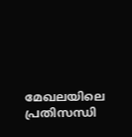മേഖലയിലെ പ്രതിസന്ധി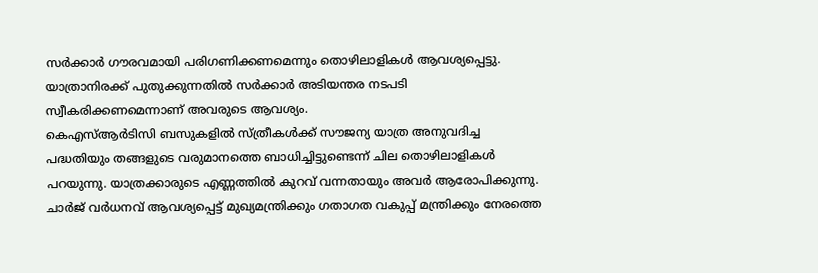സർക്കാർ ഗൗരവമായി പരിഗണിക്കണമെന്നും തൊഴിലാളികൾ ആവശ്യപ്പെട്ടു. യാത്രാനിരക്ക് പുതുക്കുന്നതിൽ സർക്കാർ അടിയന്തര നടപടി സ്വീകരിക്കണമെന്നാണ് അവരുടെ ആവശ്യം.
കെഎസ്ആർടിസി ബസുകളിൽ സ്ത്രീകൾക്ക് സൗജന്യ യാത്ര അനുവദിച്ച പദ്ധതിയും തങ്ങളുടെ വരുമാനത്തെ ബാധിച്ചിട്ടുണ്ടെന്ന് ചില തൊഴിലാളികൾ പറയുന്നു. യാത്രക്കാരുടെ എണ്ണത്തിൽ കുറവ് വന്നതായും അവർ ആരോപിക്കുന്നു.
ചാർജ് വർധനവ് ആവശ്യപ്പെട്ട് മുഖ്യമന്ത്രിക്കും ഗതാഗത വകുപ്പ് മന്ത്രിക്കും നേരത്തെ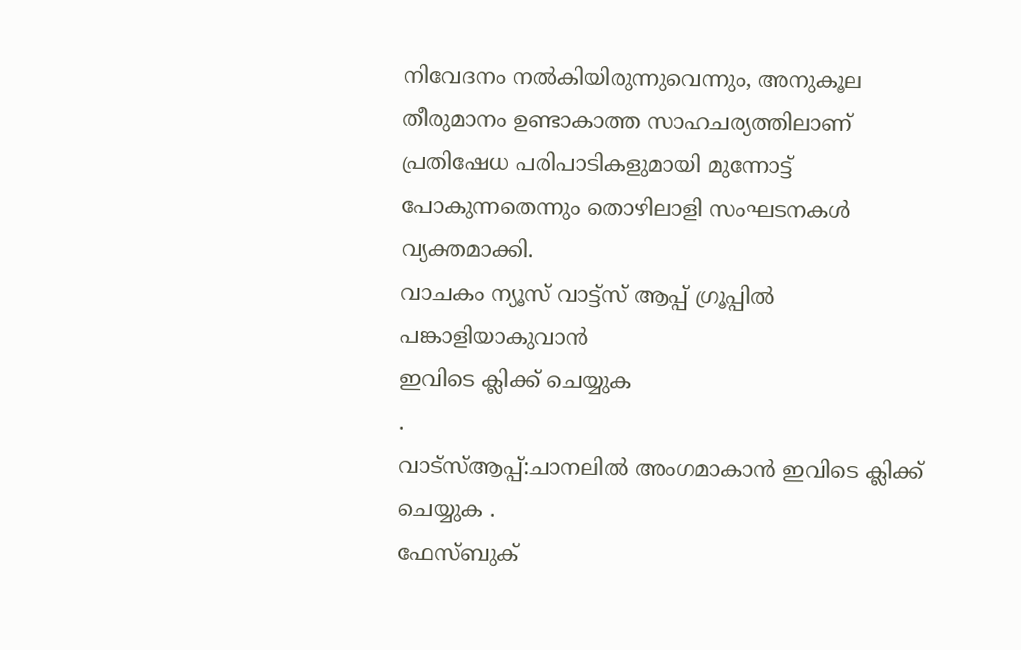നിവേദനം നൽകിയിരുന്നുവെന്നും, അനുകൂല തീരുമാനം ഉണ്ടാകാത്ത സാഹചര്യത്തിലാണ് പ്രതിഷേധ പരിപാടികളുമായി മുന്നോട്ട് പോകുന്നതെന്നും തൊഴിലാളി സംഘടനകൾ വ്യക്തമാക്കി.
വാചകം ന്യൂസ് വാട്ട്സ് ആപ്പ് ഗ്രൂപ്പിൽ പങ്കാളിയാകുവാൻ
ഇവിടെ ക്ലിക്ക് ചെയ്യുക
.
വാട്സ്ആപ്പ്:ചാനലിൽ അംഗമാകാൻ ഇവിടെ ക്ലിക്ക് ചെയ്യുക .
ഫേസ്ബുക്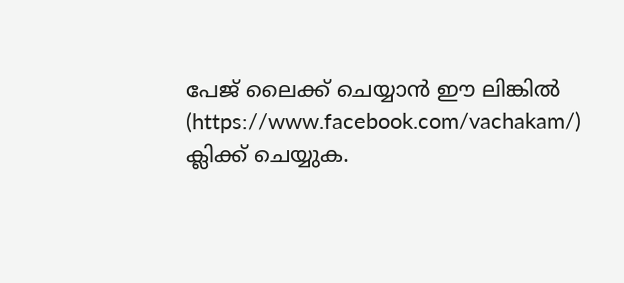പേജ് ലൈക്ക് ചെയ്യാൻ ഈ ലിങ്കിൽ (https://www.facebook.com/vachakam/) ക്ലിക്ക് ചെയ്യുക.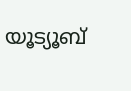യൂട്യൂബ്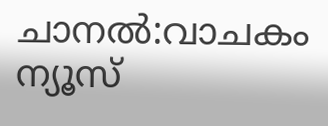ചാനൽ:വാചകം ന്യൂസ്